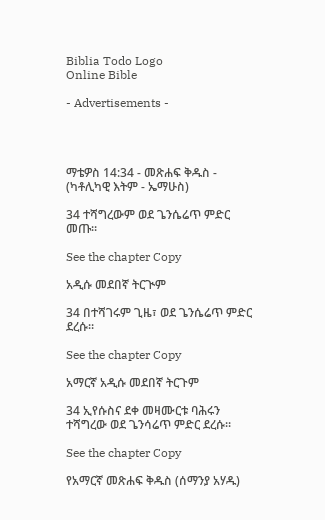Biblia Todo Logo
Online Bible

- Advertisements -




ማቴዎስ 14:34 - መጽሐፍ ቅዱስ - (ካቶሊካዊ እትም - ኤማሁስ)

34 ተሻግረውም ወደ ጌንሴሬጥ ምድር መጡ።

See the chapter Copy

አዲሱ መደበኛ ትርጒም

34 በተሻገሩም ጊዜ፣ ወደ ጌንሴሬጥ ምድር ደረሱ።

See the chapter Copy

አማርኛ አዲሱ መደበኛ ትርጉም

34 ኢየሱስና ደቀ መዛሙርቱ ባሕሩን ተሻግረው ወደ ጌንሳሬጥ ምድር ደረሱ።

See the chapter Copy

የአማርኛ መጽሐፍ ቅዱስ (ሰማንያ አሃዱ)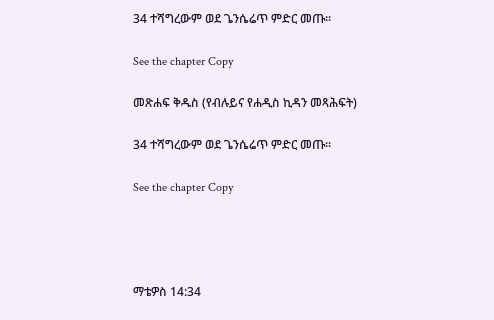34 ተሻግረውም ወደ ጌንሴሬጥ ምድር መጡ።

See the chapter Copy

መጽሐፍ ቅዱስ (የብሉይና የሐዲስ ኪዳን መጻሕፍት)

34 ተሻግረውም ወደ ጌንሴሬጥ ምድር መጡ።

See the chapter Copy




ማቴዎስ 14:34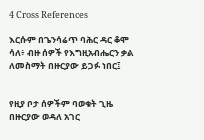4 Cross References

እርሱም በጌንሳሬጥ ባሕር ዳር ቆሞ ሳለ፥ ብዙ ሰዎች የእግዚአብሔርን ቃል ለመስማት በዙርያው ይጋፉ ነበር፤


የዚያ ቦታ ሰዎችም ባወቁት ጊዜ በዙርያው ወዳለ አገር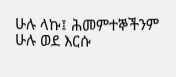ሁሉ ላኩ፤ ሕመምተኞችንም ሁሉ ወደ እርሱ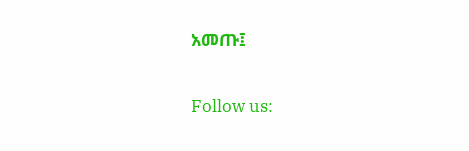አመጡ፤


Follow us: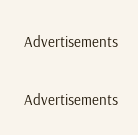Advertisements


Advertisements